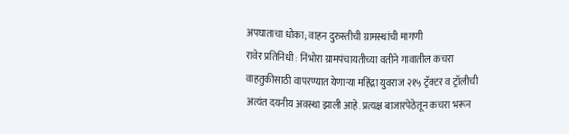अपघाताचा धोका; वाहन दुरुस्तीची ग्रामस्थांची मागणी
रावेर प्रतिनिधी : निंभोरा ग्रामपंचायतीच्या वतीने गावातील कचरा वाहतुकीसाठी वापरण्यात येणाऱ्या महिंद्रा युवराज २१५ ट्रॅक्टर व ट्रॉलीची अत्यंत दयनीय अवस्था झाली आहे. प्रत्यक्ष बाजारपेठेतून कचरा भरून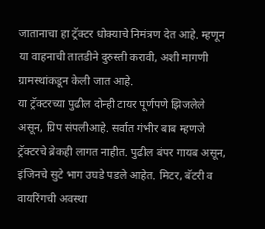जातानाचा हा ट्रॅक्टर धोक्याचे निमंत्रण देत आहे. म्हणून या वाहनाची तातडीने दुरुस्ती करावी, अशी मागणी ग्रामस्थांकडून केली जात आहे.
या ट्रॅक्टरच्या पुढील दोन्ही टायर पूर्णपणे झिजलेले असून, ग्रिप संपलीआहे. सर्वात गंभीर बाब म्हणजे ट्रॅक्टरचे ब्रेकही लागत नाहीत. पुढील बंपर गायब असून, इंजिनचे सुटे भाग उघडे पडले आहेत. मिटर, बॅटरी व वायरिंगची अवस्था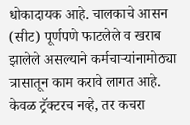धोकादायक आहे. चालकाचे आसन (सीट) पूर्णपणे फाटलेले व खराब झालेले असल्याने कर्मचाऱ्यांनामोठ्या त्रासातून काम करावे लागत आहे. केवळ ट्रॅक्टरच नव्हे, तर कचरा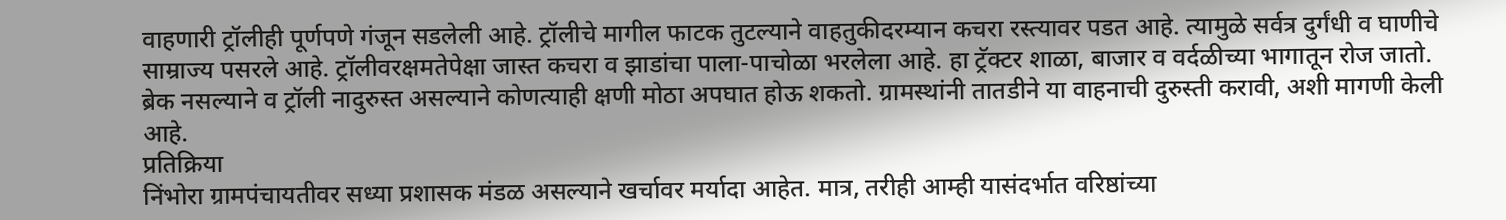वाहणारी ट्रॉलीही पूर्णपणे गंजून सडलेली आहे. ट्रॉलीचे मागील फाटक तुटल्याने वाहतुकीदरम्यान कचरा रस्त्यावर पडत आहे. त्यामुळे सर्वत्र दुर्गंधी व घाणीचे साम्राज्य पसरले आहे. ट्रॉलीवरक्षमतेपेक्षा जास्त कचरा व झाडांचा पाला-पाचोळा भरलेला आहे. हा ट्रॅक्टर शाळा, बाजार व वर्दळीच्या भागातून रोज जातो. ब्रेक नसल्याने व ट्रॉली नादुरुस्त असल्याने कोणत्याही क्षणी मोठा अपघात होऊ शकतो. ग्रामस्थांनी तातडीने या वाहनाची दुरुस्ती करावी, अशी मागणी केली आहे.
प्रतिक्रिया
निंभोरा ग्रामपंचायतीवर सध्या प्रशासक मंडळ असल्याने खर्चावर मर्यादा आहेत. मात्र, तरीही आम्ही यासंदर्भात वरिष्ठांच्या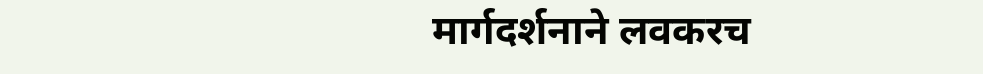मार्गदर्शनाने लवकरच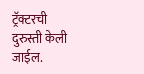ट्रॅक्टरची दुरुस्ती केली जाईल.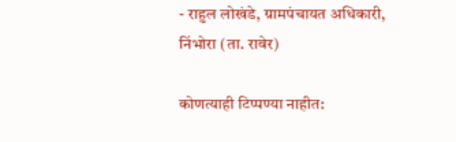- राहुल लोखंडे, ग्रामपंचायत अधिकारी, निंभोरा (ता. रावेर)

कोणत्याही टिप्पण्या नाहीत: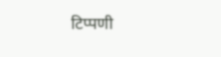टिप्पणी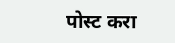पोस्ट करा